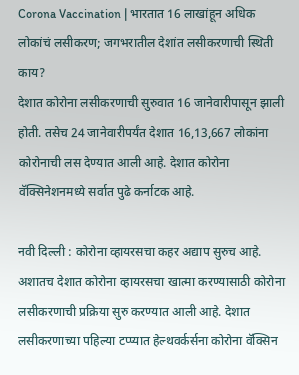Corona Vaccination | भारतात 16 लाखांहून अधिक लोकांचं लसीकरण; जगभरातील देशांत लसीकरणाची स्थिती काय?
देशात कोरोना लसीकरणाची सुरुवात 16 जानेवारीपासून झाली होती. तसेच 24 जानेवारीपर्यंत देशात 16,13,667 लोकांना कोरोनाची लस देण्यात आली आहे. देशात कोरोना वॅक्सिनेशनमध्ये सर्वात पुढे कर्नाटक आहे.

नवी दिल्ली : कोरोना व्हायरसचा कहर अद्याप सुरुच आहे. अशातच देशात कोरोना व्हायरसचा खात्मा करण्यासाठी कोरोना लसीकरणाची प्रक्रिया सुरु करण्यात आली आहे. देशात लसीकरणाच्या पहिल्या टप्प्यात हेल्थवर्कर्सना कोरोना वॅक्सिन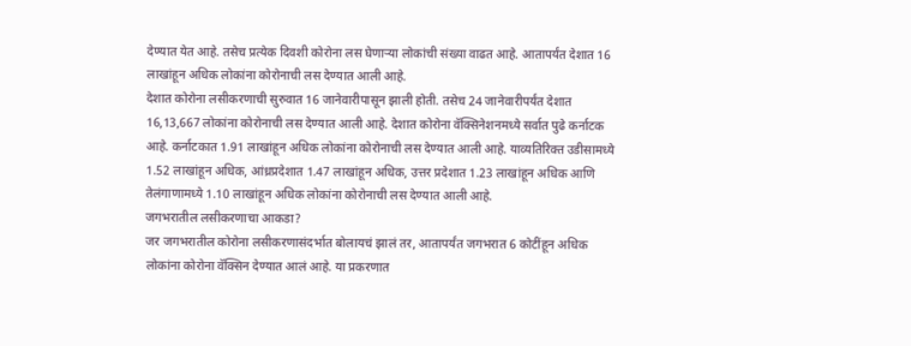देण्यात येत आहे. तसेच प्रत्येक दिवशी कोरोना लस घेणाऱ्या लोकांची संख्या वाढत आहे. आतापर्यंत देशात 16 लाखांहून अधिक लोकांना कोरोनाची लस देण्यात आली आहे.
देशात कोरोना लसीकरणाची सुरुवात 16 जानेवारीपासून झाली होती. तसेच 24 जानेवारीपर्यंत देशात 16,13,667 लोकांना कोरोनाची लस देण्यात आली आहे. देशात कोरोना वॅक्सिनेशनमध्ये सर्वात पुढे कर्नाटक आहे. कर्नाटकात 1.91 लाखांहून अधिक लोकांना कोरोनाची लस देण्यात आली आहे. याव्यतिरिक्त उडीसामध्ये 1.52 लाखांहून अधिक, आंध्रप्रदेशात 1.47 लाखांहून अधिक, उत्तर प्रदेशात 1.23 लाखांहून अधिक आणि तेलंगाणामध्ये 1.10 लाखांहून अधिक लोकांना कोरोनाची लस देण्यात आली आहे.
जगभरातील लसीकरणाचा आकडा?
जर जगभरातील कोरोना लसीकरणासंदर्भात बोलायचं झालं तर, आतापर्यंत जगभरात 6 कोटींहून अधिक लोकांना कोरोना वॅक्सिन देण्यात आलं आहे. या प्रकरणात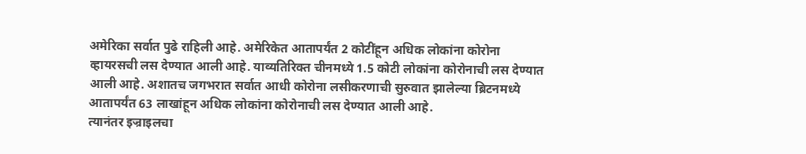अमेरिका सर्वात पुढे राहिली आहे. अमेरिकेत आतापर्यंत 2 कोटींहून अधिक लोकांना कोरोना व्हायरसची लस देण्यात आली आहे. याव्यतिरिक्त चीनमध्ये 1.5 कोटी लोकांना कोरोनाची लस देण्यात आली आहे. अशातच जगभरात सर्वात आधी कोरोना लसीकरणाची सुरुवात झालेल्या ब्रिटनमध्ये आतापर्यंत 63 लाखांहून अधिक लोकांना कोरोनाची लस देण्यात आली आहे.
त्यानंतर इज्राइलचा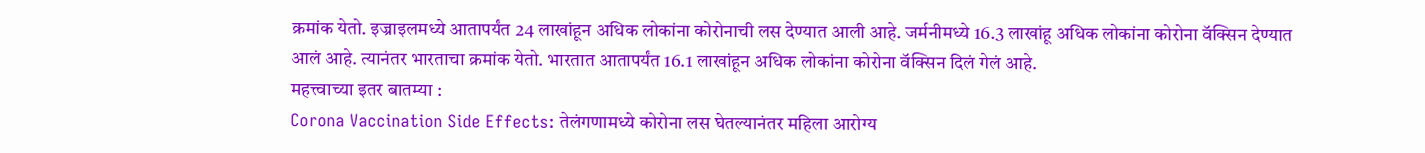क्रमांक येतो. इज्राइलमध्ये आतापर्यंत 24 लाखांहून अधिक लोकांना कोरोनाची लस देण्यात आली आहे. जर्मनीमध्ये 16.3 लाखांहू अधिक लोकांना कोरोना वॅक्सिन देण्यात आलं आहे. त्यानंतर भारताचा क्रमांक येतो. भारतात आतापर्यंत 16.1 लाखांहून अधिक लोकांना कोरोना वॅक्सिन दिलं गेलं आहे.
महत्त्वाच्या इतर बातम्या :
Corona Vaccination Side Effects: तेलंगणामध्ये कोरोना लस घेतल्यानंतर महिला आरोग्य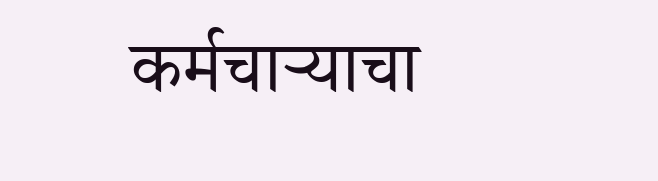कर्मचाऱ्याचा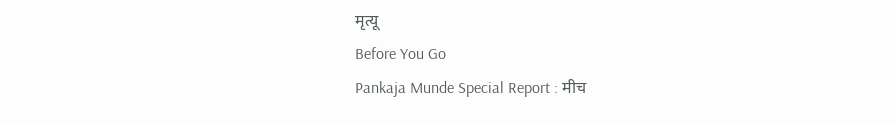मृत्यू
Before You Go
Pankaja Munde Special Report : मीच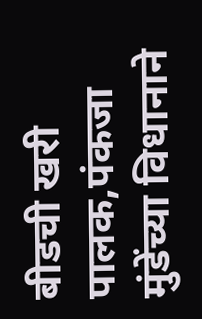बीडची खरी पालक,पंकजा मुंडेंच्या विधानाने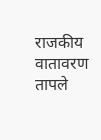राजकीय वातावरण तापले